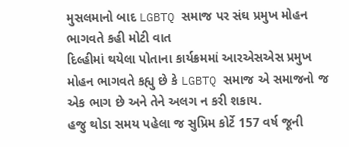મુસલમાનો બાદ LGBTQ સમાજ પર સંઘ પ્રમુખ મોહન ભાગવતે કહી મોટી વાત
દિલ્હીમાં થયેલા પોતાના કાર્યક્રમમાં આરએસએસ પ્રમુખ મોહન ભાગવતે કહ્યુ છે કે LGBTQ સમાજ એ સમાજનો જ એક ભાગ છે અને તેને અલગ ન કરી શકાય.
હજુ થોડા સમય પહેલા જ સુપ્રિમ કોર્ટે 157 વર્ષ જૂની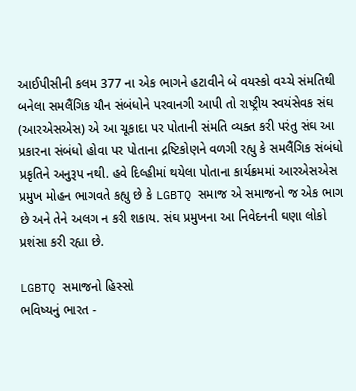આઈપીસીની કલમ 377 ના એક ભાગને હટાવીને બે વયસ્કો વચ્ચે સંમતિથી બનેલા સમલૈંગિક યૌન સંબંધોને પરવાનગી આપી તો રાષ્ટ્રીય સ્વયંસેવક સંઘ (આરએસએસ) એ આ ચૂકાદા પર પોતાની સંમતિ વ્યક્ત કરી પરંતુ સંઘ આ પ્રકારના સંબંધો હોવા પર પોતાના દ્રષ્ટિકોણને વળગી રહ્યુ કે સમલૈંગિક સંબંધો પ્રકૃતિને અનુરૂપ નથી. હવે દિલ્હીમાં થયેલા પોતાના કાર્યક્રમમાં આરએસએસ પ્રમુખ મોહન ભાગવતે કહ્યુ છે કે LGBTQ સમાજ એ સમાજનો જ એક ભાગ છે અને તેને અલગ ન કરી શકાય. સંઘ પ્રમુખના આ નિવેદનની ઘણા લોકો પ્રશંસા કરી રહ્યા છે.

LGBTQ સમાજનો હિસ્સો
ભવિષ્યનું ભારત -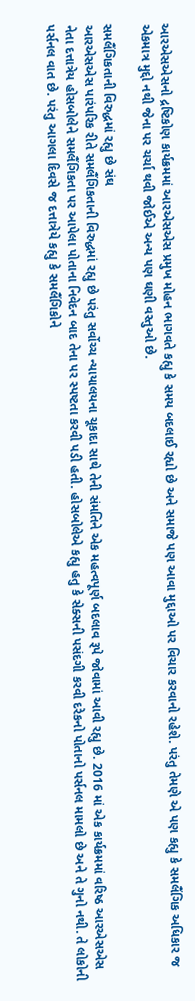આરએસએસનો દ્રષ્ટિકોણ કાર્યક્રમમાં આરએસએસ પ્રમુખ મોહન ભાગવતે કહ્યુ કે સમય બદલાઈ રહ્યો છે અને સમાજે પણ આવા મુદ્દાઓ પર વિચાર કરવાનો રહેશે. પરંતુ તેમણે એ પણ કહ્યુ કે સમલૈંગિક અધિકાર જ એકમાત્ર મુદ્દો નથી જેના પર ચર્ચા થવી જોઈએ અન્ય પણ ઘણી વસ્તુઓ છે.

સમલૈંગિકતાની વિરુદ્ધમાં રહ્યુ છે સંઘ
આરએસએસ પારંપરિક રીતે સમલૈંગિકતાની વિરુદ્ધમાં રહ્યુ છે પરંતુ સર્વોચ્ચ ન્યાયાલયના ચૂકાદા સાથે તેની સંમતિને એક મહત્વપૂર્ણ બદલાવ રૂપે જોવામાં આવી રહ્યુ છે. 2016 માં એક કાર્યક્રમમાં વરિષ્ઠ આરએસએસ નેતા દત્તાત્રેય હોસબોલેને સમલૈંગિકતા પર આપેલા પોતાના નિવેદન બાદ તેના પર સ્પષ્ટતા કરવી પડી હતી. હોસબોલેએ કહ્યુ હતુ કે સેક્સની પસંદગી કરવી દરેકનો પોતાનો પર્સનલ મામલો છે અને તે ગુનો નથી. તે લોકોની પર્સનલ વાત છે. પરંતુ આગલા દિવસે જ દત્તાત્રેયે કહ્યુ કે સમલૈંગિકોને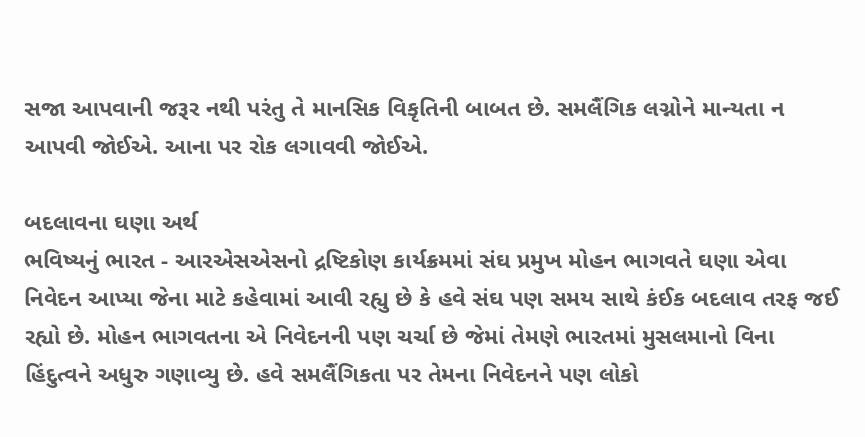સજા આપવાની જરૂર નથી પરંતુ તે માનસિક વિકૃતિની બાબત છે. સમલૈંગિક લગ્નોને માન્યતા ન આપવી જોઈએ. આના પર રોક લગાવવી જોઈએ.

બદલાવના ઘણા અર્થ
ભવિષ્યનું ભારત - આરએસએસનો દ્રષ્ટિકોણ કાર્યક્રમમાં સંઘ પ્રમુખ મોહન ભાગવતે ઘણા એવા નિવેદન આપ્યા જેના માટે કહેવામાં આવી રહ્યુ છે કે હવે સંઘ પણ સમય સાથે કંઈક બદલાવ તરફ જઈ રહ્યો છે. મોહન ભાગવતના એ નિવેદનની પણ ચર્ચા છે જેમાં તેમણે ભારતમાં મુસલમાનો વિના હિંદુત્વને અધુરુ ગણાવ્યુ છે. હવે સમલૈંગિકતા પર તેમના નિવેદનને પણ લોકો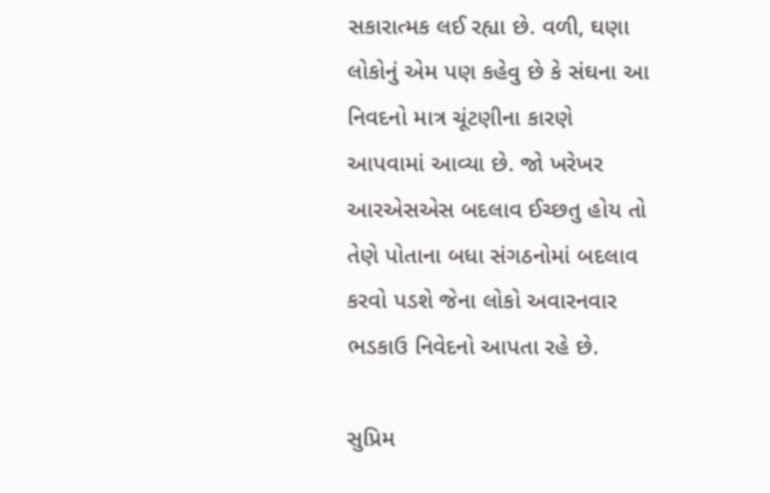સકારાત્મક લઈ રહ્યા છે. વળી, ઘણા લોકોનું એમ પણ કહેવુ છે કે સંઘના આ નિવદનો માત્ર ચૂંટણીના કારણે આપવામાં આવ્યા છે. જો ખરેખર આરએસએસ બદલાવ ઈચ્છતુ હોય તો તેણે પોતાના બધા સંગઠનોમાં બદલાવ કરવો પડશે જેના લોકો અવારનવાર ભડકાઉ નિવેદનો આપતા રહે છે.

સુપ્રિમ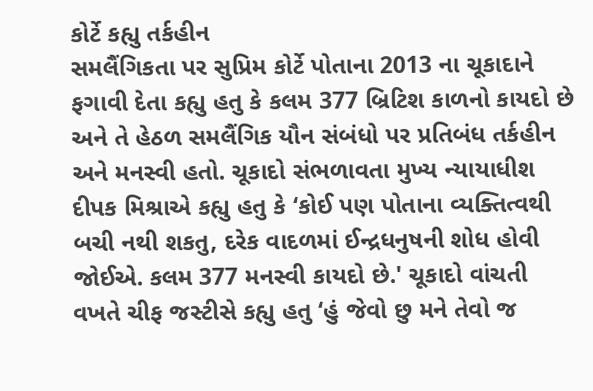કોર્ટે કહ્યુ તર્કહીન
સમલૈંગિકતા પર સુપ્રિમ કોર્ટે પોતાના 2013 ના ચૂકાદાને ફગાવી દેતા કહ્યુ હતુ કે કલમ 377 બ્રિટિશ કાળનો કાયદો છે અને તે હેઠળ સમલૈંગિક યૌન સંબંધો પર પ્રતિબંધ તર્કહીન અને મનસ્વી હતો. ચૂકાદો સંભળાવતા મુખ્ય ન્યાયાધીશ દીપક મિશ્રાએ કહ્યુ હતુ કે ‘કોઈ પણ પોતાના વ્યક્તિત્વથી બચી નથી શકતુ, દરેક વાદળમાં ઈન્દ્રધનુષની શોધ હોવી જોઈએ. કલમ 377 મનસ્વી કાયદો છે.' ચૂકાદો વાંચતી વખતે ચીફ જસ્ટીસે કહ્યુ હતુ ‘હું જેવો છુ મને તેવો જ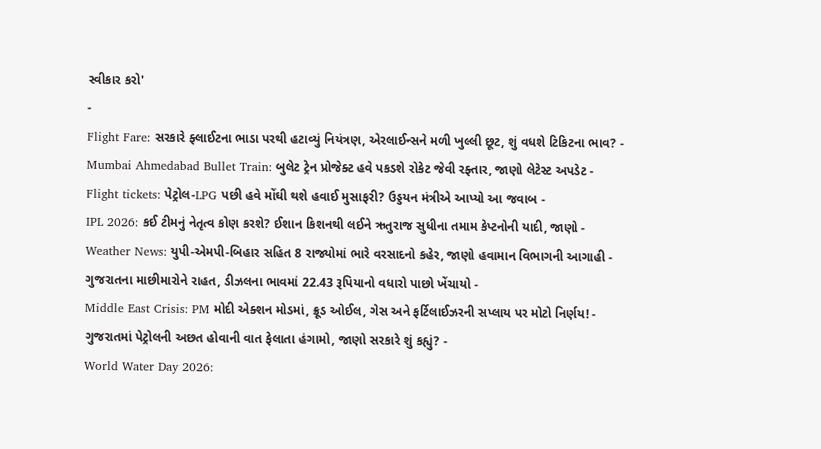સ્વીકાર કરો'
-
Flight Fare: સરકારે ફ્લાઈટના ભાડા પરથી હટાવ્યું નિયંત્રણ, એરલાઈન્સને મળી ખુલ્લી છૂટ, શું વધશે ટિકિટના ભાવ? -
Mumbai Ahmedabad Bullet Train: બુલેટ ટ્રેન પ્રોજેક્ટ હવે પકડશે રોકેટ જેવી રફ્તાર, જાણો લેટેસ્ટ અપડેટ -
Flight tickets: પેટ્રોલ-LPG પછી હવે મોંઘી થશે હવાઈ મુસાફરી? ઉડ્ડયન મંત્રીએ આપ્યો આ જવાબ -
IPL 2026: કઈ ટીમનું નેતૃત્વ કોણ કરશે? ઈશાન કિશનથી લઈને ઋતુરાજ સુધીના તમામ કેપ્ટનોની યાદી, જાણો -
Weather News: યુપી-એમપી-બિહાર સહિત 8 રાજ્યોમાં ભારે વરસાદનો કહેર, જાણો હવામાન વિભાગની આગાહી -
ગુજરાતના માછીમારોને રાહત, ડીઝલના ભાવમાં 22.43 રૂપિયાનો વધારો પાછો ખેંચાયો -
Middle East Crisis: PM મોદી એક્શન મોડમાં, ક્રૂડ ઓઈલ, ગેસ અને ફર્ટિલાઈઝરની સપ્લાય પર મોટો નિર્ણય! -
ગુજરાતમાં પેટ્રોલની અછત હોવાની વાત ફેલાતા હંગામો, જાણો સરકારે શું કહ્યું? -
World Water Day 2026: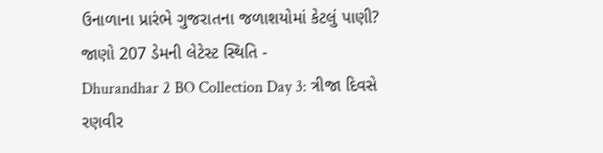ઉનાળાના પ્રારંભે ગુજરાતના જળાશયોમાં કેટલું પાણી? જાણો 207 ડેમની લેટેસ્ટ સ્થિતિ -
Dhurandhar 2 BO Collection Day 3: ત્રીજા દિવસે રણવીર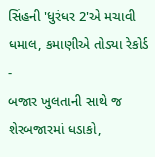સિંહની 'ધુરંધર 2'એ મચાવી ધમાલ, કમાણીએ તોડ્યા રેકોર્ડ -
બજાર ખુલતાની સાથે જ શેરબજારમાં ધડાકો,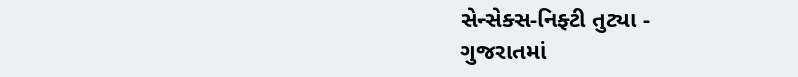સેન્સેક્સ-નિફ્ટી તુટ્યા -
ગુજરાતમાં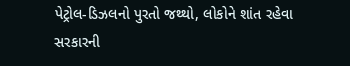પેટ્રોલ-ડિઝલનો પુરતો જથ્થો, લોકોને શાંત રહેવા સરકારની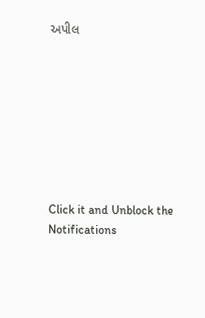અપીલ








Click it and Unblock the Notifications